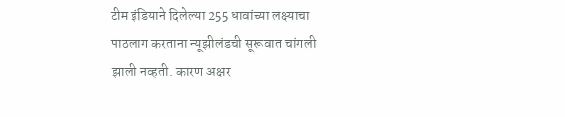टीम इंडियाने दिलेल्या 255 धावांच्या लक्ष्याचा पाठलाग करताना न्यूझीलंडची सूरूवात चांगली झाली नव्हती. कारण अक्षर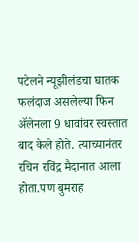पटेलने न्यूझीलंडचा घातक फलंदाज असलेल्या फिन ॲलेनला 9 धावांवर स्वस्तात बाद केले होते. त्याच्यानंतर रचिन रविंद्र मैदानात आला होता.पण बुमराह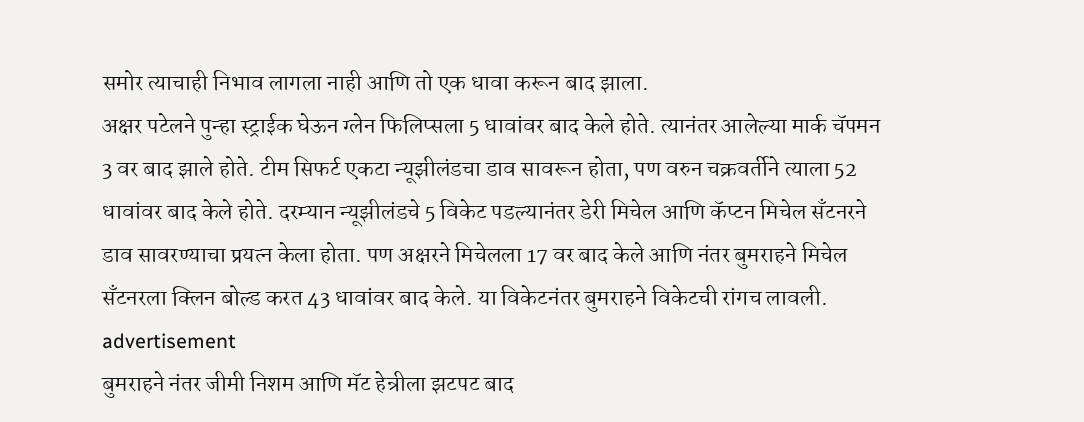समोर त्याचाही निभाव लागला नाही आणि तो एक धावा करून बाद झाला.
अक्षर पटेलने पुन्हा स्ट्राईक घेऊन ग्लेन फिलिप्सला 5 धावांवर बाद केले होते. त्यानंतर आलेल्या मार्क चॅपमन 3 वर बाद झाले होते. टीम सिफर्ट एकटा न्यूझीलंडचा डाव सावरून होता, पण वरुन चक्रवर्तीने त्याला 52 धावांवर बाद केले होते. दरम्यान न्यूझीलंडचे 5 विकेट पडल्यानंतर डेरी मिचेल आणि कॅप्टन मिचेल सँटनरने डाव सावरण्याचा प्रयत्न केला होता. पण अक्षरने मिचेलला 17 वर बाद केले आणि नंतर बुमराहने मिचेल सँटनरला क्लिन बोल्ड करत 43 धावांवर बाद केले. या विकेटनंतर बुमराहने विकेटची रांगच लावली.
advertisement
बुमराहने नंतर जीमी निशम आणि मॅट हेन्रीला झटपट बाद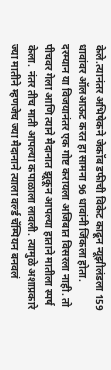केले.त्यानंतर अभिषेकने जेकॉब डफीची विकेट काढून न्यूझीलंडला 159 धावांवर ऑलआऊट करत हा सामना 96 धावांनी जिंकला होता.
दरम्यान या विजयानंतर एक गोष्ट करायला अजिबात विसरला नाही. तो पीचवर गेला आणि त्याने मैदानात झूकून आपल्या हाताने मातीला स्पर्ष केला. नंतर तीच माती आपल्या कपाळाला लावली. त्यामुळे अशाप्रकारे ज्या मातीने म्हणजेच ज्या मैदानाने त्याला वर्ल्ड चॅम्पियन बनवलं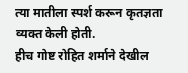त्या मातीला स्पर्श करून कृतज्ञता व्यक्त केली होती.
हीच गोष्ट रोहित शर्माने देखील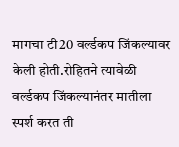मागचा टी20 वर्ल्डकप जिंकल्यावर केली होती.रोहितने त्यावेळी वर्ल्डकप जिंकल्यानंतर मातीला स्पर्श करत ती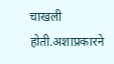चाखली होती.अशाप्रकारने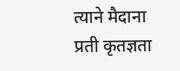त्याने मैदाना प्रती कृतज्ञता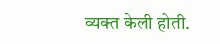व्यक्त केली होती.